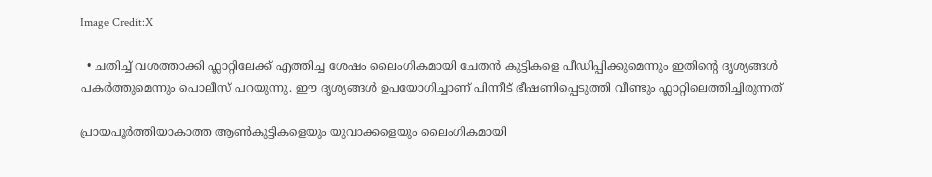Image Credit:X

  • ചതിച്ച് വശത്താക്കി ഫ്ലാറ്റിലേക്ക് എത്തിച്ച ശേഷം ലൈംഗികമായി ചേതന്‍ കുട്ടികളെ പീഡിപ്പിക്കുമെന്നും ഇതിന്റെ ദൃശ്യങ്ങള്‍ പകര്‍ത്തുമെന്നും പൊലീസ് പറയുന്നു. ഈ ദൃശ്യങ്ങള്‍ ഉപയോഗിച്ചാണ് പിന്നീട് ഭീഷണിപ്പെടുത്തി വീണ്ടും ഫ്ലാറ്റിലെത്തിച്ചിരുന്നത്

പ്രായപൂര്‍ത്തിയാകാത്ത ആണ്‍കുട്ടികളെയും യുവാക്കളെയും ലൈംഗികമായി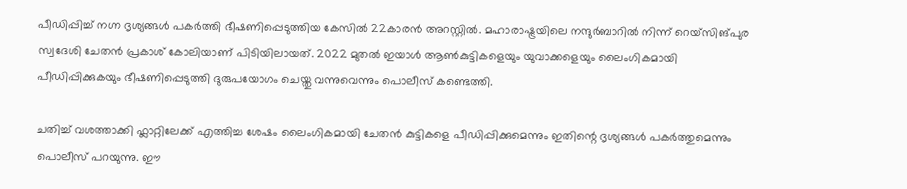പീഡിപ്പിച്ച് നഗ്ന ദൃശ്യങ്ങള്‍ പകര്‍ത്തി ഭീഷണിപ്പെടുത്തിയ കേസില്‍ 22കാരന്‍ അറസ്റ്റില്‍. മഹാരാഷ്ട്രയിലെ നന്ദുര്‍ബാറില്‍ നിന്ന് റെയ്സിങ്പുര സ്വദേശി ചേതന്‍ പ്രകാശ് കോലിയാണ് പിടിയിലായത്. 2022 മുതല്‍ ഇയാള്‍ ആണ്‍കുട്ടികളെയും യുവാക്കളെയും ലൈംഗികമായി പീഡിപ്പിക്കുകയും ഭീഷണിപ്പെടുത്തി ദുരുപയോഗം ചെയ്തു വന്നുവെന്നും പൊലീസ് കണ്ടെത്തി.

ചതിച്ച് വശത്താക്കി ഫ്ലാറ്റിലേക്ക് എത്തിച്ച ശേഷം ലൈംഗികമായി ചേതന്‍ കുട്ടികളെ പീഡിപ്പിക്കുമെന്നും ഇതിന്റെ ദൃശ്യങ്ങള്‍ പകര്‍ത്തുമെന്നും പൊലീസ് പറയുന്നു. ഈ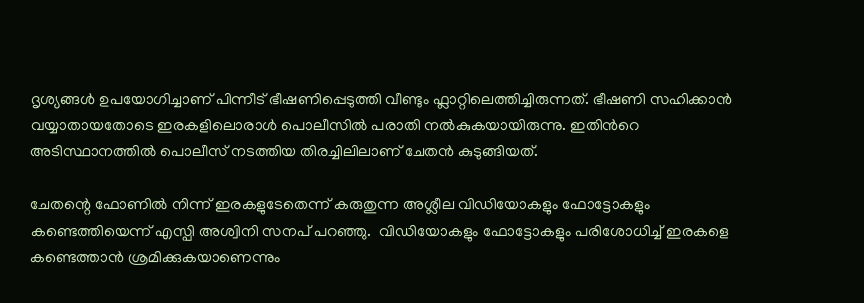ദൃശ്യങ്ങള്‍ ഉപയോഗിച്ചാണ് പിന്നീട് ഭീഷണിപ്പെടുത്തി വീണ്ടും ഫ്ലാറ്റിലെത്തിച്ചിരുന്നത്. ഭീഷണി സഹിക്കാന്‍ വയ്യാതായതോടെ ഇരകളിലൊരാള്‍ പൊലീസില്‍ പരാതി നല്‍കുകയായിരുന്നു. ഇതിന്‍റെ അടിസ്ഥാനത്തില്‍ പൊലീസ് നടത്തിയ തിരച്ചിലിലാണ് ചേതന്‍ കുടുങ്ങിയത്.

ചേതന്റെ ഫോണില്‍ നിന്ന് ഇരകളുടേതെന്ന് കരുതുന്ന അശ്ലീല വിഡിയോകളും ഫോട്ടോകളും കണ്ടെത്തിയെന്ന് എസ്പി അശ്വിനി സനപ് പറഞ്ഞു.  വിഡിയോകളും ഫോട്ടോകളും പരിശോധിച്ച് ഇരകളെ കണ്ടെത്താന്‍ ശ്രമിക്കുകയാണെന്നും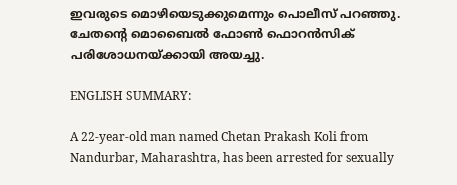ഇവരുടെ മൊഴിയെടുക്കുമെന്നും പൊലീസ് പറഞ്ഞു. ചേതന്‍റെ മൊബൈല്‍ ഫോണ്‍ ഫൊറന്‍സിക് പരിശോധനയ്ക്കായി അയച്ചു.

ENGLISH SUMMARY:

A 22-year-old man named Chetan Prakash Koli from Nandurbar, Maharashtra, has been arrested for sexually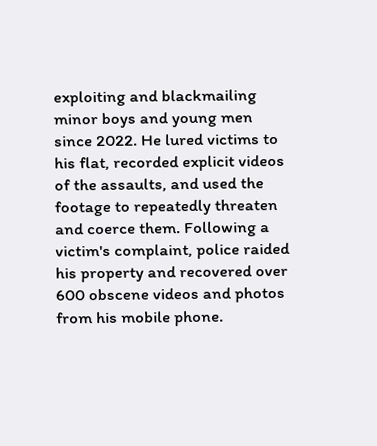exploiting and blackmailing minor boys and young men since 2022. He lured victims to his flat, recorded explicit videos of the assaults, and used the footage to repeatedly threaten and coerce them. Following a victim's complaint, police raided his property and recovered over 600 obscene videos and photos from his mobile phone.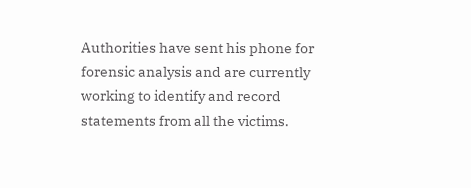Authorities have sent his phone for forensic analysis and are currently working to identify and record statements from all the victims.